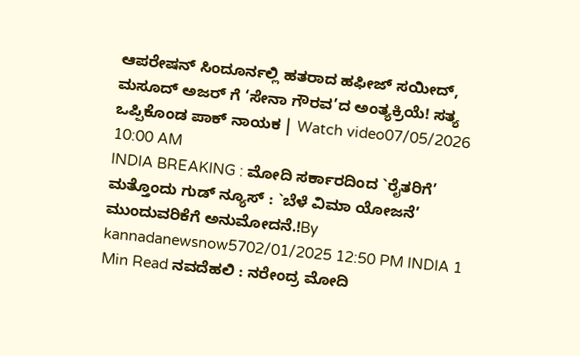ಆಪರೇಷನ್ ಸಿಂದೂರ್ನಲ್ಲಿ ಹತರಾದ ಹಫೀಜ್ ಸಯೀದ್, ಮಸೂದ್ ಅಜರ್ ಗೆ ‘ಸೇನಾ ಗೌರವ’ದ ಅಂತ್ಯಕ್ರಿಯೆ! ಸತ್ಯ ಒಪ್ಪಿಕೊಂಡ ಪಾಕ್ ನಾಯಕ | Watch video07/05/2026 10:00 AM
INDIA BREAKING : ಮೋದಿ ಸರ್ಕಾರದಿಂದ `ರೈತರಿಗೆ’ ಮತ್ತೊಂದು ಗುಡ್ ನ್ಯೂಸ್ : `ಬೆಳೆ ವಿಮಾ ಯೋಜನೆ’ ಮುಂದುವರಿಕೆಗೆ ಅನುಮೋದನೆ.!By kannadanewsnow5702/01/2025 12:50 PM INDIA 1 Min Read ನವದೆಹಲಿ : ನರೇಂದ್ರ ಮೋದಿ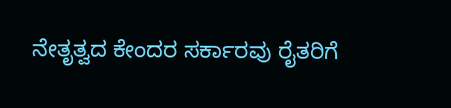ನೇತೃತ್ವದ ಕೇಂದರ ಸರ್ಕಾರವು ರೈತರಿಗೆ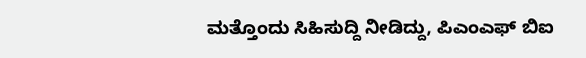ಮತ್ತೊಂದು ಸಿಹಿಸುದ್ದಿ ನೀಡಿದ್ದು, ಪಿಎಂಎಫ್ ಬಿಐ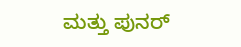ಮತ್ತು ಪುನರ್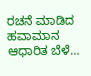ರಚನೆ ಮಾಡಿದ ಹವಾಮಾನ ಆಧಾರಿತ ಬೆಳೆ…